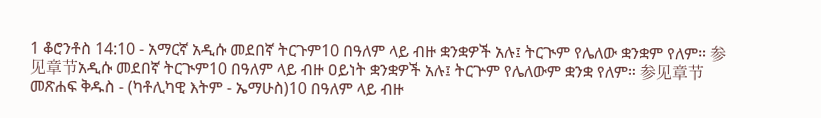1 ቆሮንቶስ 14:10 - አማርኛ አዲሱ መደበኛ ትርጉም10 በዓለም ላይ ብዙ ቋንቋዎች አሉ፤ ትርጒም የሌለው ቋንቋም የለም። 参见章节አዲሱ መደበኛ ትርጒም10 በዓለም ላይ ብዙ ዐይነት ቋንቋዎች አሉ፤ ትርጕም የሌለውም ቋንቋ የለም። 参见章节መጽሐፍ ቅዱስ - (ካቶሊካዊ እትም - ኤማሁስ)10 በዓለም ላይ ብዙ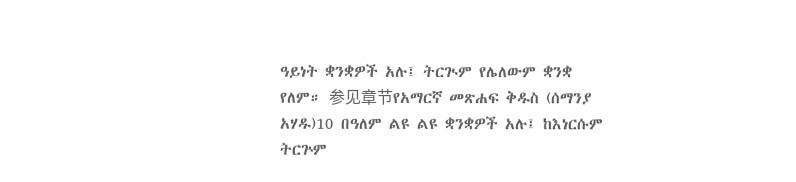ዓይነት ቋንቋዎች አሉ፤ ትርጒም የሌለውም ቋንቋ የለም። 参见章节የአማርኛ መጽሐፍ ቅዱስ (ሰማንያ አሃዱ)10 በዓለም ልዩ ልዩ ቋንቋዎች አሉ፤ ከእነርሱም ትርጕም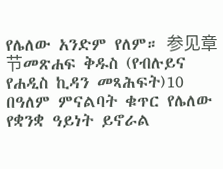የሌለው አንድም የለም። 参见章节መጽሐፍ ቅዱስ (የብሉይና የሐዲስ ኪዳን መጻሕፍት)10 በዓለም ምናልባት ቁጥር የሌለው የቋንቋ ዓይነት ይኖራል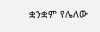ቋንቋም የሌለው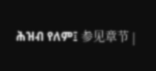ሕዝብ የለም፤ 参见章节 |